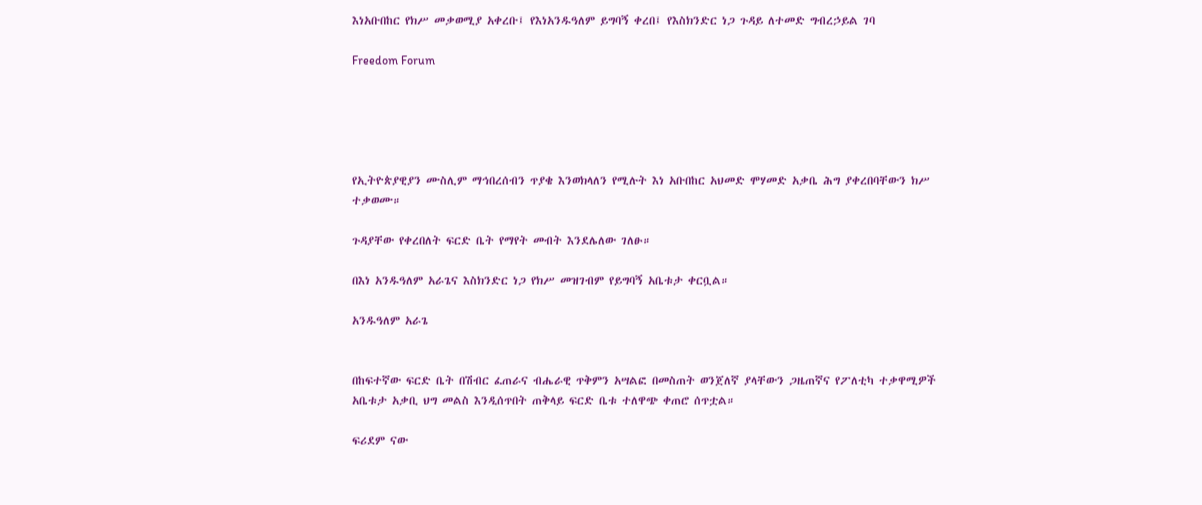እነአቡበከር የክሥ መቃወሚያ አቀረቡ፤ የእነአንዱዓለም ይግባኝ ቀረበ፤ የእስክንድር ነጋ ጉዳይ ለተመድ ግብረኃይል ገባ

Freedom Forum





የኢትዮጵያዊያን ሙስሊም ማኅበረሰብን ጥያቄ እንወክላለን የሚሉት እነ አቡበከር አህመድ ሞሃመድ አቃቤ ሕግ ያቀረበባቸውን ክሥ ተቃወሙ።

ጉዳያቸው የቀረበለት ፍርድ ቤት የማየት መብት እንደሌለው ገለፁ።

በእነ አንዱዓለም አራጌና እስክንድር ነጋ የክሥ መዝገብም የይግባኝ አቤቱታ ቀርቧል።

አንዱዓለም አራጌ


በከፍተኛው ፍርድ ቤት በሽብር ፈጠራና ብሔራዊ ጥቅምን አሣልፎ በመስጠት ወንጀለኛ ያላቸውን ጋዜጠኛና የፖለቲካ ተቃዋሚዎች አቤቱታ አቃቢ ህግ መልስ እንዲሰጥበት ጠቅላይ ፍርድ ቤቱ ተለዋጭ ቀጠሮ ሰጥቷል።

ፍሪደም ናው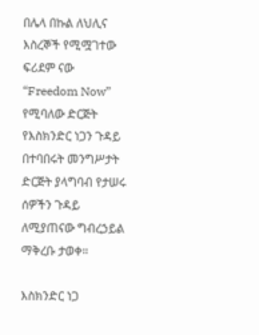በሌላ በኩል ለህሊና እስረኞች የሚሟገተው ፍሪደም ናው “Freedom Now” የሚባለው ድርጅት የእስክንድር ነጋን ጉዳይ በተባበሩት መንግሥታት ድርጅት ያላግባብ የታሠሩ ሰዎችን ጉዳይ ለሚያጠናው ግብረኃይል ማቅረቡ ታወቀ።

እስክንድር ነጋ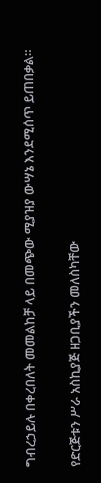ግብረኃይሉ በቀረበለት መመልከቻ ላይ በመጭው ሚያዝያ ውሣኔ እንደሚሰጥ ይጠበቃል።

የድርጅቱን ሥራ አስኪያጅ ዘጋቢያችን መለስካቸው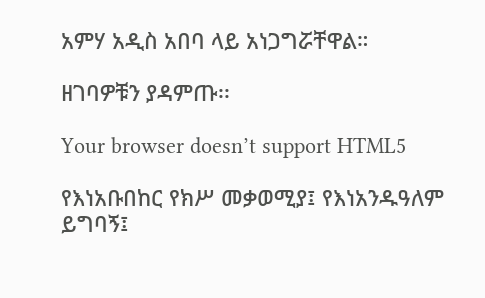አምሃ አዲስ አበባ ላይ አነጋግሯቸዋል።

ዘገባዎቹን ያዳምጡ፡፡

Your browser doesn’t support HTML5

የእነአቡበከር የክሥ መቃወሚያ፤ የእነአንዱዓለም ይግባኝ፤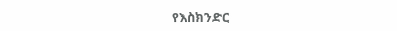የእስክንድር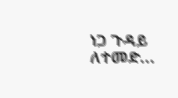ነጋ ጉዳይ ለተመድ...